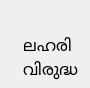ലഹരി വിരുദ്ധ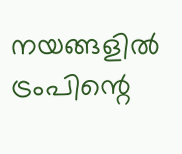നയങ്ങളില്‍ ട്രംപിന്റെ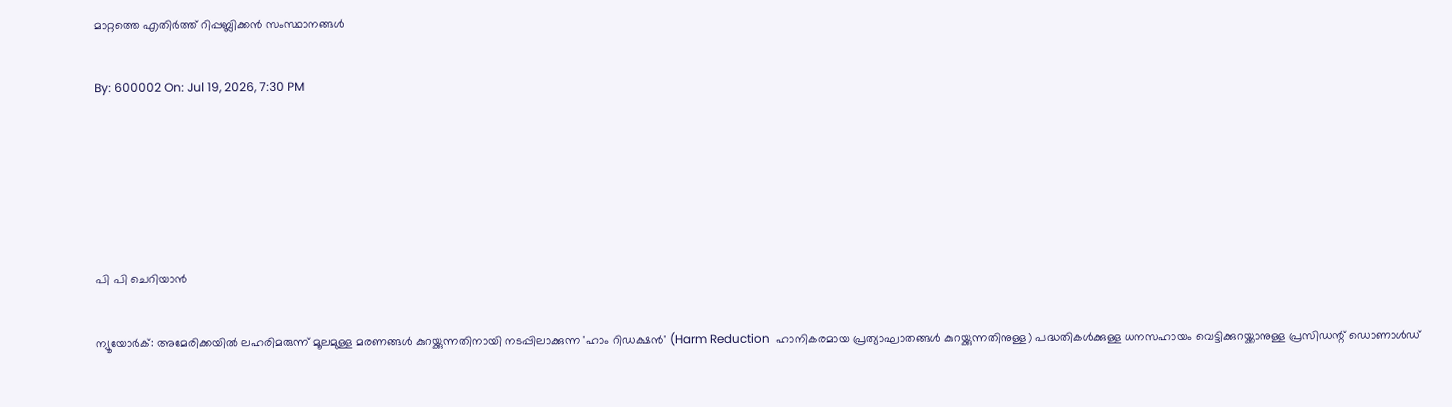മാറ്റത്തെ എതിര്‍ത്ത് റിപ്പബ്ലിക്കന്‍ സംസ്ഥാനങ്ങള്‍

By: 600002 On: Jul 19, 2026, 7:30 PM





പി പി ചെറിയാന്‍

ന്യൂയോര്‍ക്: അമേരിക്കയില്‍ ലഹരിമരുന്ന് മൂലമുള്ള മരണങ്ങള്‍ കുറയ്ക്കുന്നതിനായി നടപ്പിലാക്കുന്ന 'ഹാം റിഡക്ഷന്‍' (Harm Reduction  ഹാനികരമായ പ്രത്യാഘാതങ്ങള്‍ കുറയ്ക്കുന്നതിനുള്ള) പദ്ധതികള്‍ക്കുള്ള ധനസഹായം വെട്ടിക്കുറയ്ക്കാനുള്ള പ്രസിഡന്റ് ഡൊണാള്‍ഡ്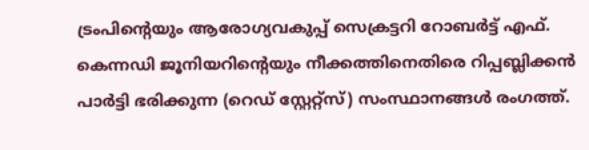ട്രംപിന്റെയും ആരോഗ്യവകുപ്പ് സെക്രട്ടറി റോബര്‍ട്ട് എഫ്. കെന്നഡി ജൂനിയറിന്റെയും നീക്കത്തിനെതിരെ റിപ്പബ്ലിക്കന്‍ പാര്‍ട്ടി ഭരിക്കുന്ന (റെഡ് സ്റ്റേറ്റ്‌സ്) സംസ്ഥാനങ്ങള്‍ രംഗത്ത്.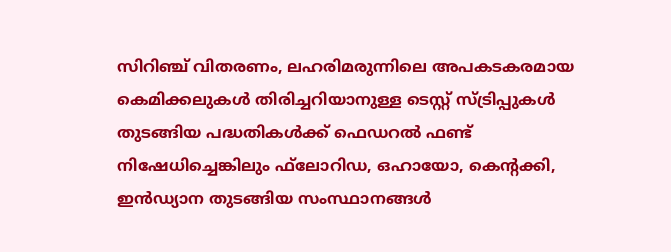സിറിഞ്ച് വിതരണം, ലഹരിമരുന്നിലെ അപകടകരമായ കെമിക്കലുകള്‍ തിരിച്ചറിയാനുള്ള ടെസ്റ്റ് സ്ട്രിപ്പുകള്‍ തുടങ്ങിയ പദ്ധതികള്‍ക്ക് ഫെഡറല്‍ ഫണ്ട് നിഷേധിച്ചെങ്കിലും ഫ്‌ലോറിഡ, ഒഹായോ, കെന്റക്കി, ഇന്‍ഡ്യാന തുടങ്ങിയ സംസ്ഥാനങ്ങള്‍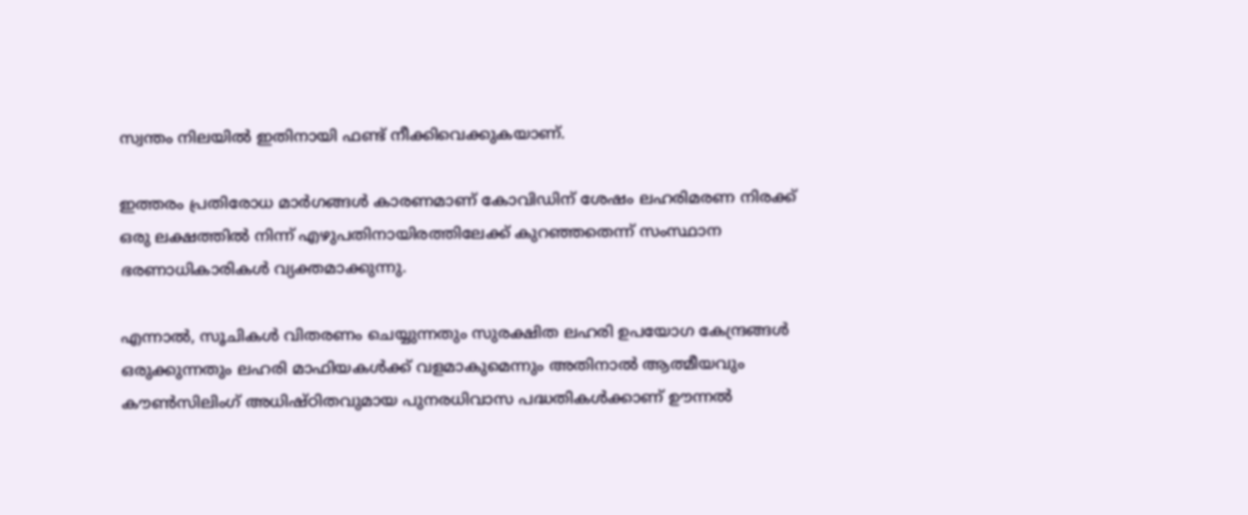സ്വന്തം നിലയില്‍ ഇതിനായി ഫണ്ട് നീക്കിവെക്കുകയാണ്.

ഇത്തരം പ്രതിരോധ മാര്‍ഗങ്ങള്‍ കാരണമാണ് കോവിഡിന് ശേഷം ലഹരിമരണ നിരക്ക് ഒരു ലക്ഷത്തില്‍ നിന്ന് എഴുപതിനായിരത്തിലേക്ക് കുറഞ്ഞതെന്ന് സംസ്ഥാന ഭരണാധികാരികള്‍ വ്യക്തമാക്കുന്നു.

എന്നാല്‍, സൂചികള്‍ വിതരണം ചെയ്യുന്നതും സുരക്ഷിത ലഹരി ഉപയോഗ കേന്ദ്രങ്ങള്‍ ഒരുക്കുന്നതും ലഹരി മാഫിയകള്‍ക്ക് വളമാകുമെന്നും അതിനാല്‍ ആത്മീയവും കൗണ്‍സിലിംഗ് അധിഷ്ഠിതവുമായ പുനരധിവാസ പദ്ധതികള്‍ക്കാണ് ഊന്നല്‍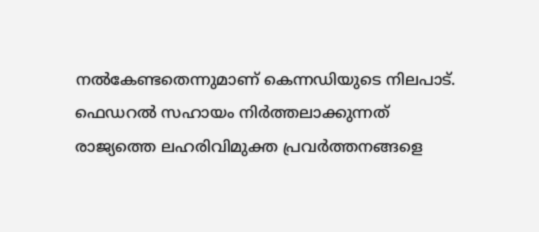നല്‍കേണ്ടതെന്നുമാണ് കെന്നഡിയുടെ നിലപാട്. ഫെഡറല്‍ സഹായം നിര്‍ത്തലാക്കുന്നത് രാജ്യത്തെ ലഹരിവിമുക്ത പ്രവര്‍ത്തനങ്ങളെ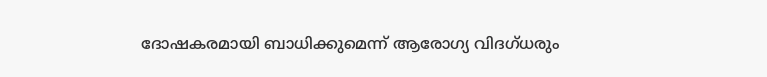ദോഷകരമായി ബാധിക്കുമെന്ന് ആരോഗ്യ വിദഗ്ധരും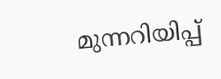മുന്നറിയിപ്പ്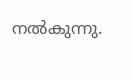നല്‍കുന്നു.